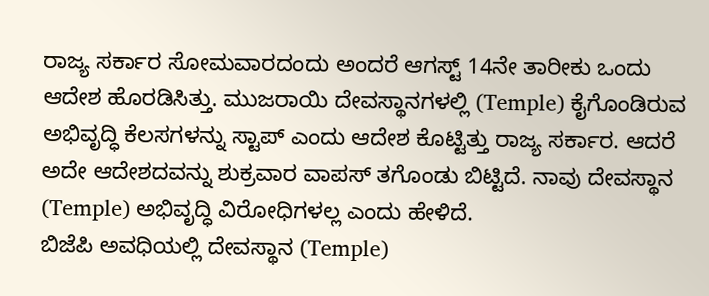ರಾಜ್ಯ ಸರ್ಕಾರ ಸೋಮವಾರದಂದು ಅಂದರೆ ಆಗಸ್ಟ್ 14ನೇ ತಾರೀಕು ಒಂದು ಆದೇಶ ಹೊರಡಿಸಿತ್ತು. ಮುಜರಾಯಿ ದೇವಸ್ಥಾನಗಳಲ್ಲಿ (Temple) ಕೈಗೊಂಡಿರುವ ಅಭಿವೃದ್ಧಿ ಕೆಲಸಗಳನ್ನು ಸ್ಟಾಪ್ ಎಂದು ಆದೇಶ ಕೊಟ್ಟಿತ್ತು ರಾಜ್ಯ ಸರ್ಕಾರ. ಆದರೆ ಅದೇ ಆದೇಶದವನ್ನು ಶುಕ್ರವಾರ ವಾಪಸ್ ತಗೊಂಡು ಬಿಟ್ಟಿದೆ. ನಾವು ದೇವಸ್ಥಾನ (Temple) ಅಭಿವೃದ್ಧಿ ವಿರೋಧಿಗಳಲ್ಲ ಎಂದು ಹೇಳಿದೆ.
ಬಿಜೆಪಿ ಅವಧಿಯಲ್ಲಿ ದೇವಸ್ಥಾನ (Temple)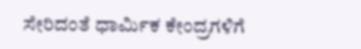ಸೇರಿದಂತೆ ಧಾರ್ಮಿಕ ಕೇಂದ್ರಗಳಿಗೆ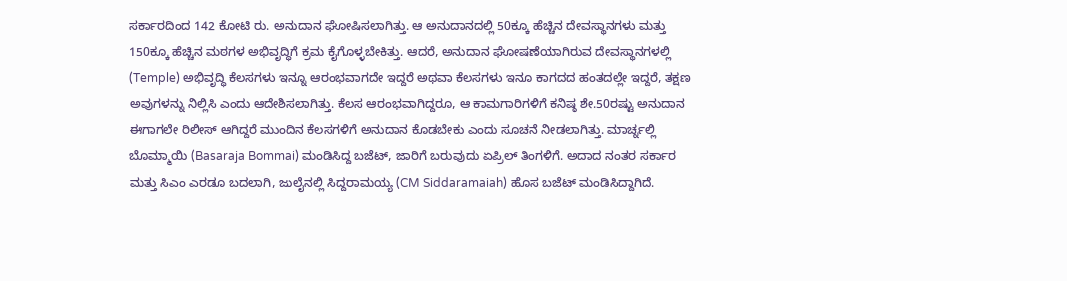ಸರ್ಕಾರದಿಂದ 142 ಕೋಟಿ ರು. ಅನುದಾನ ಘೋಷಿಸಲಾಗಿತ್ತು. ಆ ಅನುದಾನದಲ್ಲಿ 50ಕ್ಕೂ ಹೆಚ್ಚಿನ ದೇವಸ್ಥಾನಗಳು ಮತ್ತು 150ಕ್ಕೂ ಹೆಚ್ಚಿನ ಮಠಗಳ ಅಭಿವೃದ್ಧಿಗೆ ಕ್ರಮ ಕೈಗೊಳ್ಳಬೇಕಿತ್ತು. ಆದರೆ, ಅನುದಾನ ಘೋಷಣೆಯಾಗಿರುವ ದೇವಸ್ಥಾನಗಳಲ್ಲಿ (Temple) ಅಭಿವೃದ್ಧಿ ಕೆಲಸಗಳು ಇನ್ನೂ ಆರಂಭವಾಗದೇ ಇದ್ದರೆ ಅಥವಾ ಕೆಲಸಗಳು ಇನೂ ಕಾಗದದ ಹಂತದಲ್ಲೇ ಇದ್ದರೆ, ತಕ್ಷಣ ಅವುಗಳನ್ನು ನಿಲ್ಲಿಸಿ ಎಂದು ಆದೇಶಿಸಲಾಗಿತ್ತು. ಕೆಲಸ ಆರಂಭವಾಗಿದ್ದರೂ, ಆ ಕಾಮಗಾರಿಗಳಿಗೆ ಕನಿಷ್ಠ ಶೇ.50ರಷ್ಟು ಅನುದಾನ ಈಗಾಗಲೇ ರಿಲೀಸ್ ಆಗಿದ್ದರೆ ಮುಂದಿನ ಕೆಲಸಗಳಿಗೆ ಅನುದಾನ ಕೊಡಬೇಕು ಎಂದು ಸೂಚನೆ ನೀಡಲಾಗಿತ್ತು. ಮಾರ್ಚ್ನಲ್ಲಿ ಬೊಮ್ಮಾಯಿ (Basaraja Bommai) ಮಂಡಿಸಿದ್ದ ಬಜೆಟ್, ಜಾರಿಗೆ ಬರುವುದು ಏಪ್ರಿಲ್ ತಿಂಗಳಿಗೆ. ಅದಾದ ನಂತರ ಸರ್ಕಾರ ಮತ್ತು ಸಿಎಂ ಎರಡೂ ಬದಲಾಗಿ, ಜುಲೈನಲ್ಲಿ ಸಿದ್ದರಾಮಯ್ಯ (CM Siddaramaiah) ಹೊಸ ಬಜೆಟ್ ಮಂಡಿಸಿದ್ದಾಗಿದೆ.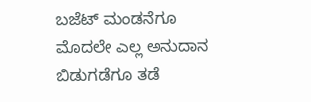ಬಜೆಟ್ ಮಂಡನೆಗೂ ಮೊದಲೇ ಎಲ್ಲ ಅನುದಾನ ಬಿಡುಗಡೆಗೂ ತಡೆ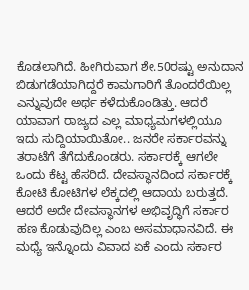ಕೊಡಲಾಗಿದೆ. ಹೀಗಿರುವಾಗ ಶೇ.50ರಷ್ಟು ಅನುದಾನ ಬಿಡುಗಡೆಯಾಗಿದ್ದರೆ ಕಾಮಗಾರಿಗೆ ತೊಂದರೆಯಿಲ್ಲ ಎನ್ನುವುದೇ ಅರ್ಥ ಕಳೆದುಕೊಂಡಿತ್ತು. ಆದರೆ ಯಾವಾಗ ರಾಜ್ಯದ ಎಲ್ಲ ಮಾಧ್ಯಮಗಳಲ್ಲಿಯೂ ಇದು ಸುದ್ದಿಯಾಯಿತೋ.. ಜನರೇ ಸರ್ಕಾರವನ್ನು ತರಾಟೆಗೆ ತೆಗೆದುಕೊಂಡರು. ಸರ್ಕಾರಕ್ಕೆ ಆಗಲೇ ಒಂದು ಕೆಟ್ಟ ಹೆಸರಿದೆ. ದೇವಸ್ಥಾನದಿಂದ ಸರ್ಕಾರಕ್ಕೆ ಕೋಟಿ ಕೋಟಿಗಳ ಲೆಕ್ಕದಲ್ಲಿ ಆದಾಯ ಬರುತ್ತದೆ. ಆದರೆ ಅದೇ ದೇವಸ್ಥಾನಗಳ ಅಭಿವೃದ್ಧಿಗೆ ಸರ್ಕಾರ ಹಣ ಕೊಡುವುದಿಲ್ಲ ಎಂಬ ಅಸಮಾಧಾನವಿದೆ. ಈ ಮಧ್ಯೆ ಇನ್ನೊಂದು ವಿವಾದ ಏಕೆ ಎಂದು ಸರ್ಕಾರ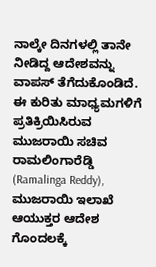ನಾಲ್ಕೇ ದಿನಗಳಲ್ಲಿ ತಾನೇ ನೀಡಿದ್ದ ಆದೇಶವನ್ನು ವಾಪಸ್ ತೆಗೆದುಕೊಂಡಿದೆ.
ಈ ಕುರಿತು ಮಾಧ್ಯಮಗಳಿಗೆ ಪ್ರತಿಕ್ರಿಯಿಸಿರುವ ಮುಜರಾಯಿ ಸಚಿವ ರಾಮಲಿಂಗಾರೆಡ್ಡಿ (Ramalinga Reddy), ಮುಜರಾಯಿ ಇಲಾಖೆ ಆಯುಕ್ತರ ಆದೇಶ ಗೊಂದಲಕ್ಕೆ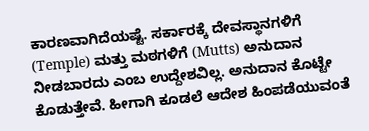ಕಾರಣವಾಗಿದೆಯಷ್ಟೆ. ಸರ್ಕಾರಕ್ಕೆ ದೇವಸ್ಥಾನಗಳಿಗೆ (Temple) ಮತ್ತು ಮಠಗಳಿಗೆ (Mutts) ಅನುದಾನ ನೀಡಬಾರದು ಎಂಬ ಉದ್ದೇಶವಿಲ್ಲ. ಅನುದಾನ ಕೊಟ್ಟೇ ಕೊಡುತ್ತೇವೆ. ಹೀಗಾಗಿ ಕೂಡಲೆ ಆದೇಶ ಹಿಂಪಡೆಯುವಂತೆ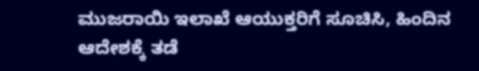ಮುಜರಾಯಿ ಇಲಾಖೆ ಆಯುಕ್ತರಿಗೆ ಸೂಚಿಸಿ, ಹಿಂದಿನ ಆದೇಶಕ್ಕೆ ತಡೆ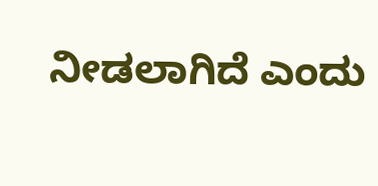ನೀಡಲಾಗಿದೆ ಎಂದು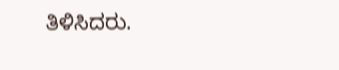ತಿಳಿಸಿದರು.